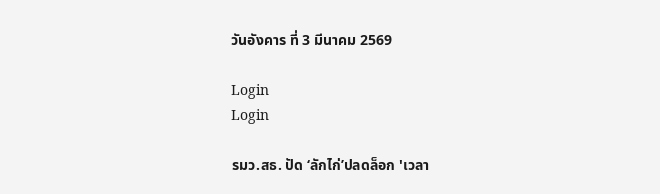วันอังคาร ที่ 3 มีนาคม 2569

Login
Login

รมว.สธ. ปัด ‘ลักไก่’ปลดล็อก 'เวลา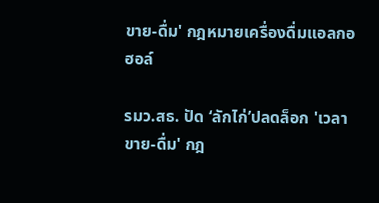ขาย-ดื่ม' กฎหมายเครื่องดื่มแอลกอฮอล์

รมว.สธ. ปัด ‘ลักไก่’ปลดล็อก 'เวลาขาย-ดื่ม' กฎ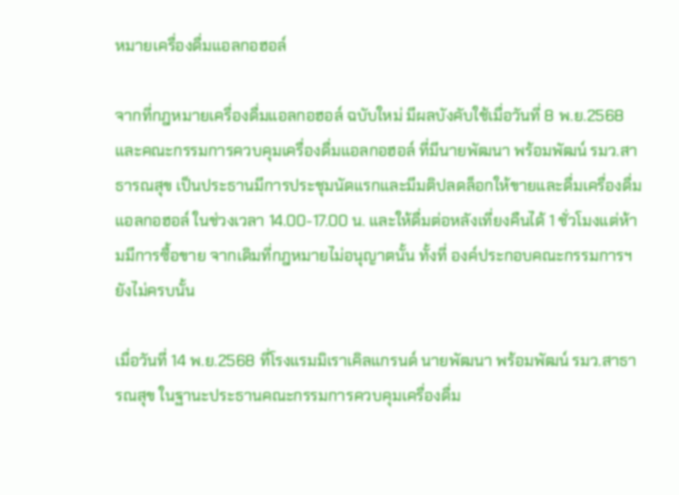หมายเครื่องดื่มแอลกอฮอล์

จากที่กฎหมายเครื่องดื่มแอลกอฮอล์ ฉบับใหม่ มีผลบังคับใช้เมื่อวันที่ 8 พ.ย.2568  และคณะกรรมการควบคุมเครื่องดื่มแอลกอฮอล์ ที่มีนายพัฒนา พร้อมพัฒน์ รมว.สาธารณสุข เป็นประธานมีการประชุมนัดแรกและมีมติปลดล็อกให้ขายและดื่มเครื่องดื่มแอลกอฮอล์ ในช่วงเวลา 14.00-17.00 น. และให้ดื่มต่อหลังเที่ยงคืนได้ 1 ชั่วโมงแต่ห้ามมีการซื้อขาย จากเดิมที่กฎหมายไม่อนุญาตนั้น ทั้งที่ องค์ประกอบคณะกรรมการฯยังไม่ครบนั้น

เมื่อวันที่ 14 พ.ย.2568 ที่โรงแรมมิเราเคิลแกรนด์ นายพัฒนา พร้อมพัฒน์ รมว.สาธารณสุข ในฐานะประธานคณะกรรมการควบคุมเครื่องดื่ม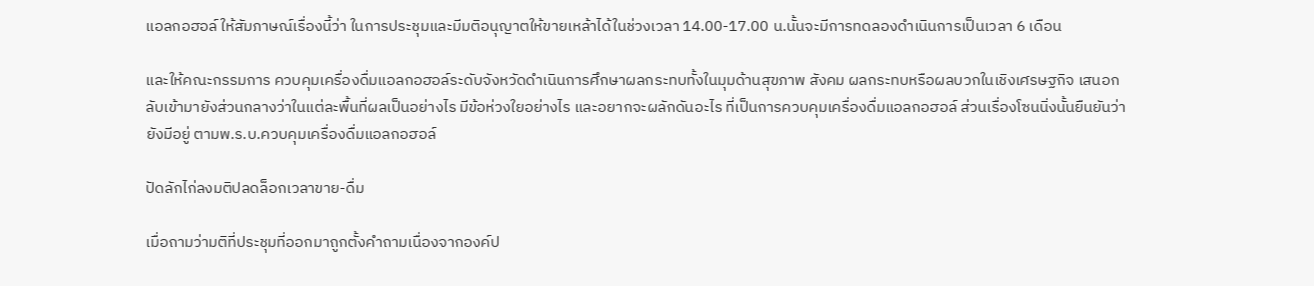แอลกอฮอล์ ให้สัมภาษณ์เรื่องนี้ว่า ในการประชุมและมีมติอนุญาตให้ขายเหล้าได้ในช่วงเวลา 14.00-17.00 น.นั้นจะมีการทดลองดำเนินการเป็นเวลา 6 เดือน

และให้คณะกรรมการ ควบคุมเครื่องดื่มแอลกอฮอล์ระดับจังหวัดดำเนินการศึกษาผลกระทบทั้งในมุมด้านสุขภาพ สังคม ผลกระทบหรือผลบวกในเชิงเศรษฐกิจ เสนอกลับเข้ามายังส่วนกลางว่าในแต่ละพื้นที่ผลเป็นอย่างไร มีข้อห่วงใยอย่างไร และอยากจะผลักดันอะไร ที่เป็นการควบคุมเครื่องดื่มแอลกอฮอล์ ส่วนเรื่องโซนนิ่งนั้นยืนยันว่ายังมีอยู่ ตามพ.ร.บ.ควบคุมเครื่องดื่มแอลกอฮอล์

ปัดลักไก่ลงมติปลดล็อกเวลาขาย-ดื่ม

เมื่อถามว่ามติที่ประชุมที่ออกมาถูกตั้งคำถามเนื่องจากองค์ป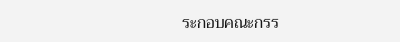ระกอบคณะกรร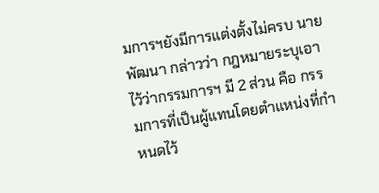มการฯยังมีการแต่งตั้งไม่ครบ นายพัฒนา กล่าวว่า กฎหมายระบุเอาไว้ว่ากรรมการฯ มี 2 ส่วน คือ กรรมการที่เป็นผู้แทนโดยตำแหน่งที่กำหนดไว้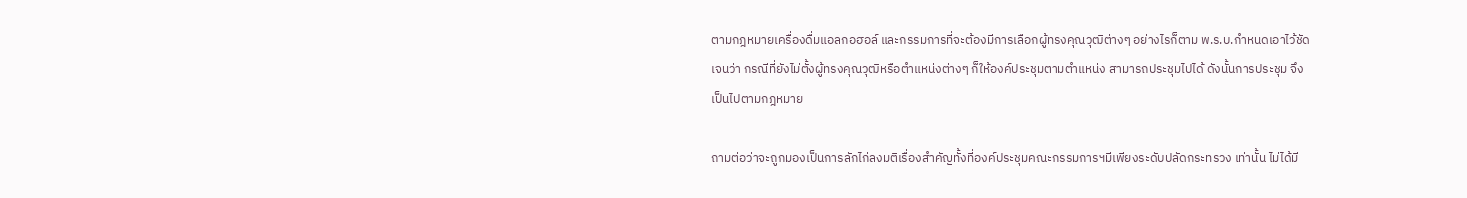ตามกฎหมายเครื่องดื่มแอลกอฮอล์ และกรรมการที่จะต้องมีการเลือกผู้ทรงคุณวุฒิต่างๆ อย่างไรก็ตาม พ.ร.บ.กำหนดเอาไว้ชัดเจนว่า กรณีที่ยังไม่ตั้งผู้ทรงคุณวุฒิหรือตำแหน่งต่างๆ ก็ให้องค์ประชุมตามตำแหน่ง สามารถประชุมไปได้ ดังนั้นการประชุม จึงเป็นไปตามกฎหมาย

ถามต่อว่าจะถูกมองเป็นการลักไก่ลงมติเรื่องสำคัญทั้งที่องค์ประชุมคณะกรรมการฯมีเพียงระดับปลัดกระทรวง เท่านั้น ไม่ได้มี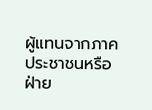ผู้แทนจากภาคประชาชนหรือฝ่าย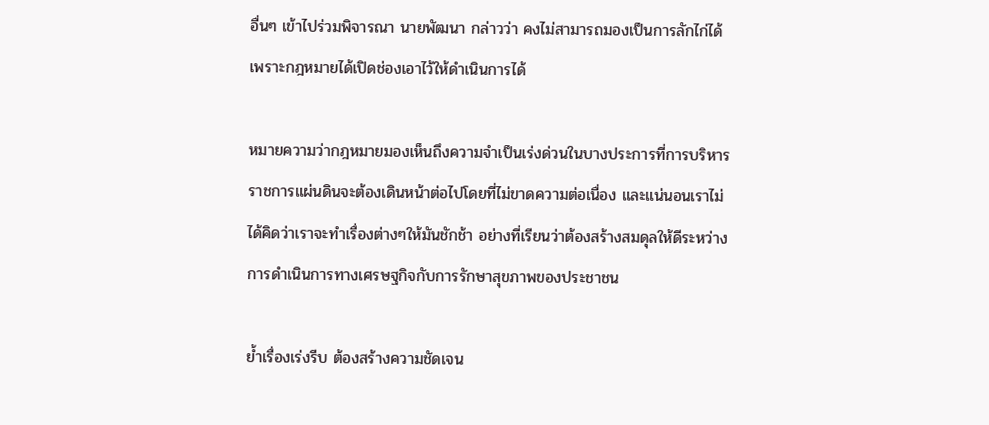อื่นๆ เข้าไปร่วมพิจารณา นายพัฒนา กล่าวว่า คงไม่สามารถมองเป็นการลักไก่ได้ เพราะกฎหมายได้เปิดช่องเอาไว้ให้ดำเนินการได้

หมายความว่ากฎหมายมองเห็นถึงความจำเป็นเร่งด่วนในบางประการที่การบริหารราชการแผ่นดินจะต้องเดินหน้าต่อไปโดยที่ไม่ขาดความต่อเนื่อง และแน่นอนเราไม่ได้คิดว่าเราจะทำเรื่องต่างๆให้มันชักช้า อย่างที่เรียนว่าต้องสร้างสมดุลให้ดีระหว่างการดำเนินการทางเศรษฐกิจกับการรักษาสุขภาพของประชาชน

ย้ำเรื่องเร่งรีบ ต้องสร้างความชัดเจน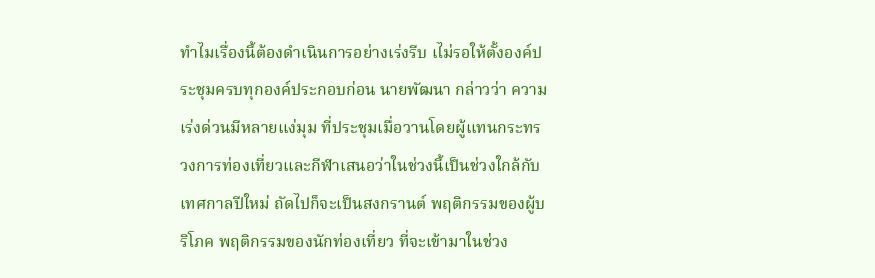ทำไมเรื่องนี้ต้องดำเนินการอย่างเร่งรีบ เไม่รอให้ตั้งองค์ประชุมครบทุกองค์ประกอบก่อน นายพัฒนา กล่าวว่า ความเร่งด่วนมีหลายแง่มุม ที่ประชุมเมื่อวานโดยผู้แทนกระทรวงการท่องเที่ยวและกีฬาเสนอว่าในช่วงนี้เป็นช่วงใกล้กับเทศกาลปีใหม่ ถัดไปก็จะเป็นสงกรานต์ พฤติกรรมของผู้บริโภค พฤติกรรมของนักท่องเที่ยว ที่จะเข้ามาในช่วง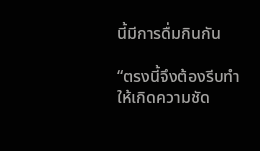นี้มีการดื่มกินกัน

“ตรงนี้จึงต้องรีบทำให้เกิดความชัด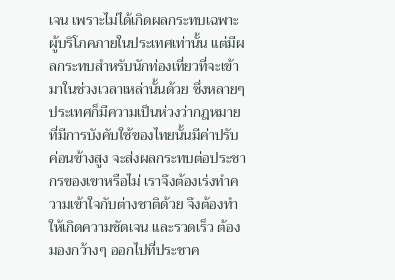เจน เพราะไม่ได้เกิดผลกระทบเฉพาะผู้บริโภคภายในประเทศเท่านั้น แต่มีผลกระทบสำหรับนักท่องเที่ยวที่จะเข้ามาในช่วงเวลาเหล่านั้นด้วย ซึ่งหลายๆ ประเทศก็มีความเป็นห่วงว่ากฎหมายที่มีการบังคับใช้ของไทยนั้นมีค่าปรับค่อนข้างสูง จะส่งผลกระทบต่อประชากรของเขาหรือไม่ เราจึงต้องเร่งทำความเข้าใจกับต่างชาติด้วย จึงต้องทำให้เกิดความชัดเจน และรวดเร็ว ต้องมองกว้างๆ ออกไปที่ประชาค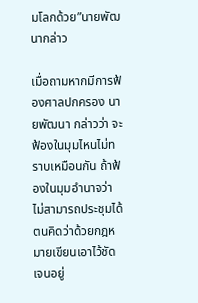มโลกด้วย”นายพัฒนากล่าว

เมื่อถามหากมีการฟ้องศาลปกครอง นายพัฒนา กล่าวว่า จะฟ้องในมุมไหนไม่ทราบเหมือนกัน ถ้าฟ้องในมุมอำนาจว่าไม่สามารถประชุมได้ ตนคิดว่าด้วยกฎหมายเขียนเอาไว้ชัดเจนอยู่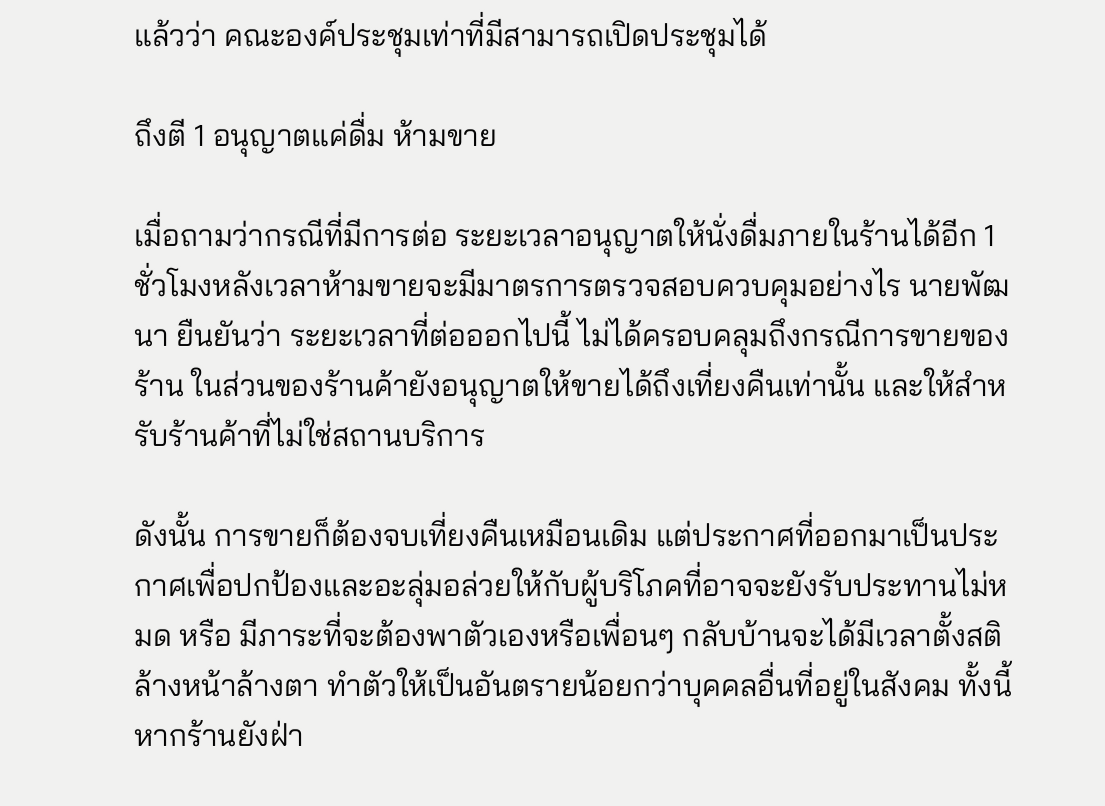แล้วว่า คณะองค์ประชุมเท่าที่มีสามารถเปิดประชุมได้

ถึงตี 1 อนุญาตแค่ดื่ม ห้ามขาย

เมื่อถามว่ากรณีที่มีการต่อ ระยะเวลาอนุญาตให้นั่งดื่มภายในร้านได้อีก 1 ชั่วโมงหลังเวลาห้ามขายจะมีมาตรการตรวจสอบควบคุมอย่างไร นายพัฒนา ยืนยันว่า ระยะเวลาที่ต่อออกไปนี้ ไม่ได้ครอบคลุมถึงกรณีการขายของร้าน ในส่วนของร้านค้ายังอนุญาตให้ขายได้ถึงเที่ยงคืนเท่านั้น และให้สำหรับร้านค้าที่ไม่ใช่สถานบริการ

ดังนั้น การขายก็ต้องจบเที่ยงคืนเหมือนเดิม แต่ประกาศที่ออกมาเป็นประกาศเพื่อปกป้องและอะลุ่มอล่วยให้กับผู้บริโภคที่อาจจะยังรับประทานไม่หมด หรือ มีภาระที่จะต้องพาตัวเองหรือเพื่อนๆ กลับบ้านจะได้มีเวลาตั้งสติ ล้างหน้าล้างตา ทำตัวให้เป็นอันตรายน้อยกว่าบุคคลอื่นที่อยู่ในสังคม ทั้งนี้หากร้านยังฝ่า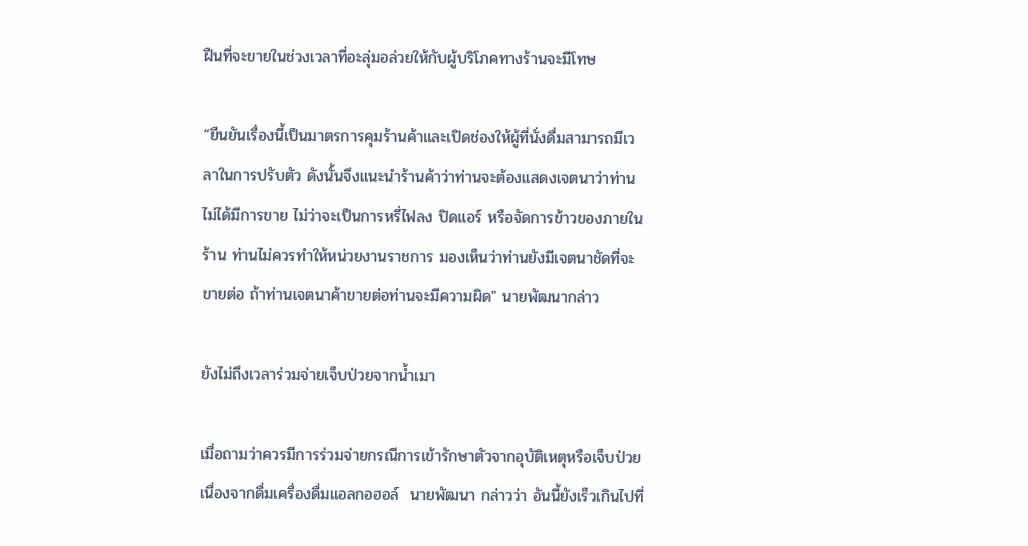ฝืนที่จะขายในช่วงเวลาที่อะลุ่มอล่วยให้กับผู้บริโภคทางร้านจะมีโทษ

“ยืนยันเรื่องนี้เป็นมาตรการคุมร้านค้าและเปิดช่องให้ผู้ที่นั่งดื่มสามารถมีเวลาในการปรับตัว ดังนั้นจึงแนะนำร้านค้าว่าท่านจะต้องแสดงเจตนาว่าท่านไม่ได้มีการขาย ไม่ว่าจะเป็นการหรี่ไฟลง ปิดแอร์ หรือจัดการข้าวของภายในร้าน ท่านไม่ควรทำให้หน่วยงานราชการ มองเห็นว่าท่านยังมีเจตนาชัดที่จะขายต่อ ถ้าท่านเจตนาค้าขายต่อท่านจะมีความผิด" นายพัฒนากล่าว

ยังไม่ถึงเวลาร่วมจ่ายเจ็บป่วยจากน้ำเมา

เมื่อถามว่าควรมีการร่วมจ่ายกรณีการเข้ารักษาตัวจากอุบัติเหตุหรือเจ็บป่วย เนื่องจากดื่มเครื่องดื่มแอลกอฮอล์  นายพัฒนา กล่าวว่า อันนี้ยังเร็วเกินไปที่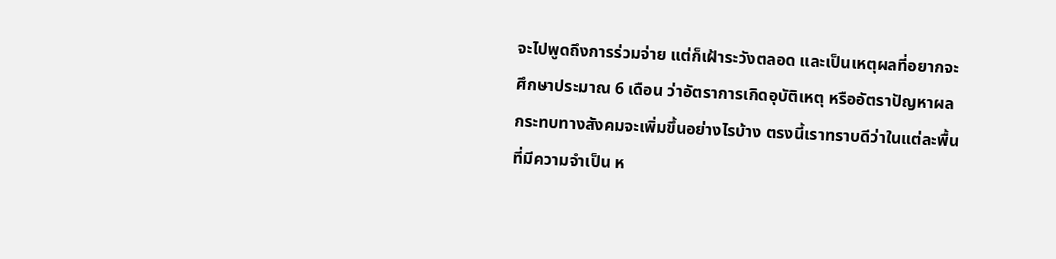จะไปพูดถึงการร่วมจ่าย แต่ก็เฝ้าระวังตลอด และเป็นเหตุผลที่อยากจะศึกษาประมาณ 6 เดือน ว่าอัตราการเกิดอุบัติเหตุ หรืออัตราปัญหาผลกระทบทางสังคมจะเพิ่มขึ้นอย่างไรบ้าง ตรงนี้เราทราบดีว่าในแต่ละพื้นที่มีความจำเป็น ห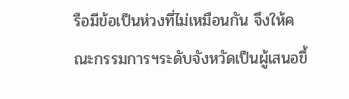รือมีข้อเป็นห่วงที่ไม่เหมือนกัน จึงให้คณะกรรมการฯระดับจังหวัดเป็นผู้เสนอขึ้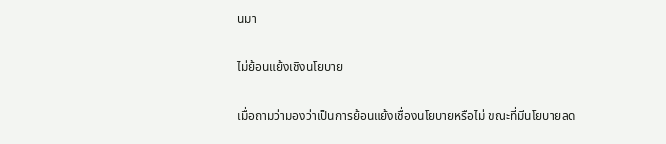นมา

ไม่ย้อนแย้งเชิงนโยบาย

เมื่อถามว่ามองว่าเป็นการย้อนแย้งเชื่องนโยบายหรือไม่ ขณะที่มีนโยบายลด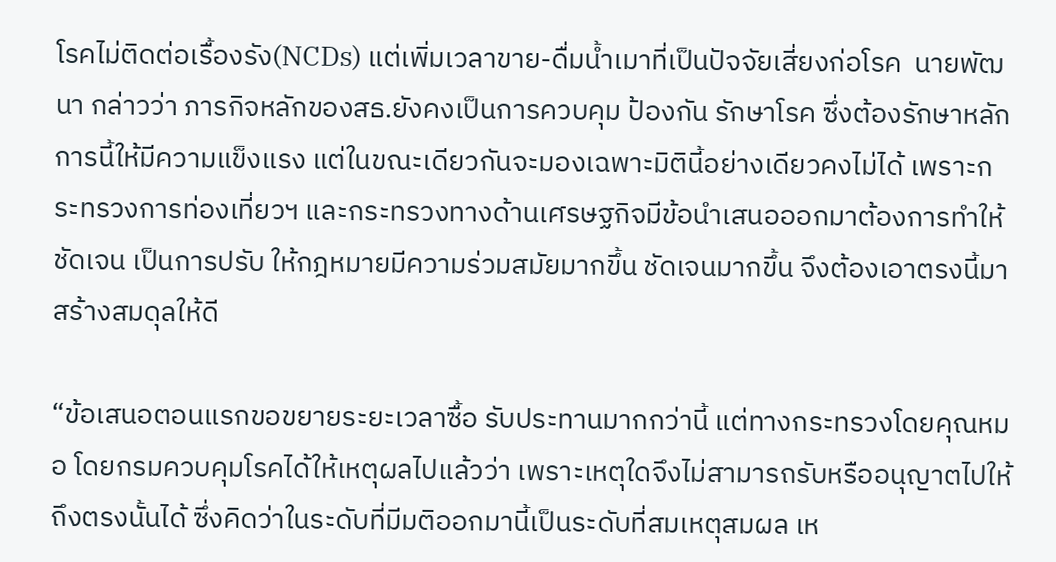โรคไม่ติดต่อเรื้องรัง(NCDs) แต่เพิ่มเวลาขาย-ดื่มน้ำเมาที่เป็นปัจจัยเสี่ยงก่อโรค  นายพัฒนา กล่าวว่า ภารกิจหลักของสธ.ยังคงเป็นการควบคุม ป้องกัน รักษาโรค ซึ่งต้องรักษาหลักการนี้ให้มีความแข็งแรง แต่ในขณะเดียวกันจะมองเฉพาะมิตินี้อย่างเดียวคงไม่ได้ เพราะกระทรวงการท่องเที่ยวฯ และกระทรวงทางด้านเศรษฐกิจมีข้อนำเสนอออกมาต้องการทำให้ชัดเจน เป็นการปรับ ให้กฎหมายมีความร่วมสมัยมากขึ้น ชัดเจนมากขึ้น จึงต้องเอาตรงนี้มาสร้างสมดุลให้ดี

“ข้อเสนอตอนแรกขอขยายระยะเวลาซื้อ รับประทานมากกว่านี้ แต่ทางกระทรวงโดยคุณหมอ โดยกรมควบคุมโรคได้ให้เหตุผลไปแล้วว่า เพราะเหตุใดจึงไม่สามารถรับหรืออนุญาตไปให้ถึงตรงนั้นได้ ซึ่งคิดว่าในระดับที่มีมติออกมานี้เป็นระดับที่สมเหตุสมผล เห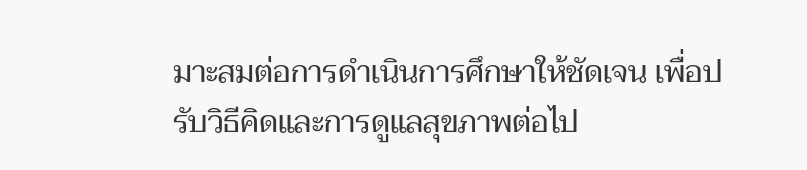มาะสมต่อการดำเนินการศึกษาให้ชัดเจน เพื่อปรับวิธีคิดและการดูแลสุขภาพต่อไป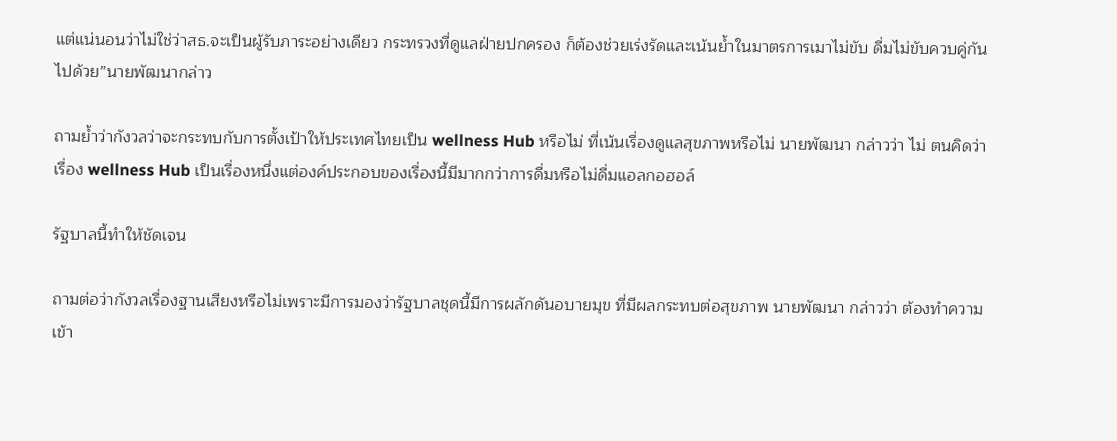แต่แน่นอนว่าไม่ใช่ว่าสธ.จะเป็นผู้รับภาระอย่างเดียว กระทรวงที่ดูแลฝ่ายปกครอง ก็ต้องช่วยเร่งรัดและเน้นย้ำในมาตรการเมาไม่ขับ ดื่มไม่ขับควบคู่กันไปด้วย”นายพัฒนากล่าว

ถามย้ำว่ากังวลว่าจะกระทบกับการตั้งเป้าให้ประเทศไทยเป็น wellness Hub หรือไม่ ที่เน้นเรื่องดูแลสุขภาพหรือไม่ นายพัฒนา กล่าวว่า ไม่ ตนคิดว่าเรื่อง wellness Hub เป็นเรื่องหนึ่งแต่องค์ประกอบของเรื่องนี้มีมากกว่าการดื่มหรือไม่ดื่มแอลกอฮอล์

รัฐบาลนี้ทำให้ชัดเจน

ถามต่อว่ากังวลเรื่องฐานเสียงหรือไม่เพราะมีการมองว่ารัฐบาลชุดนี้มีการผลักดันอบายมุข ที่มีผลกระทบต่อสุขภาพ นายพัฒนา กล่าวว่า ต้องทำความเข้า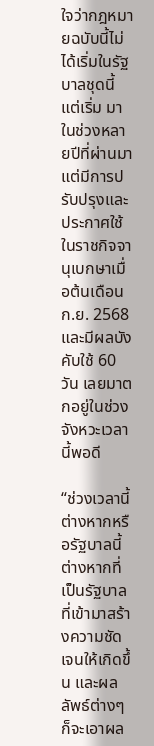ใจว่ากฎหมายฉบับนี้ไม่ได้เริ่มในรัฐบาลชุดนี้ แต่เริ่ม มาในช่วงหลายปีที่ผ่านมา แต่มีการปรับปรุงและประกาศใช้ในราชกิจจานุเบกษาเมื่อต้นเดือนก.ย. 2568 และมีผลบังคับใช้ 60 วัน เลยมาตกอยู่ในช่วงจังหวะเวลานี้พอดี

“ช่วงเวลานี้ต่างหากหรือรัฐบาลนี้ต่างหากที่เป็นรัฐบาลที่เข้ามาสร้างความชัดเจนให้เกิดขึ้น และผลลัพธ์ต่างๆ ก็จะเอาผล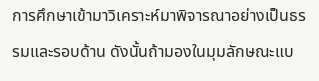การศึกษาเข้ามาวิเคราะห์มาพิจารณาอย่างเป็นธรรมและรอบด้าน ดังนั้นถ้ามองในมุมลักษณะแบ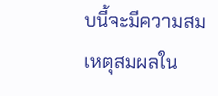บนี้จะมีความสมเหตุสมผลใน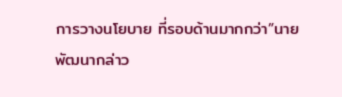การวางนโยบาย ที่รอบด้านมากกว่า”นายพัฒนากล่าว